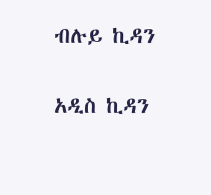ብሉይ ኪዳን

አዲስ ኪዳን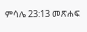ምሳሌ 23:13 መጽሐፍ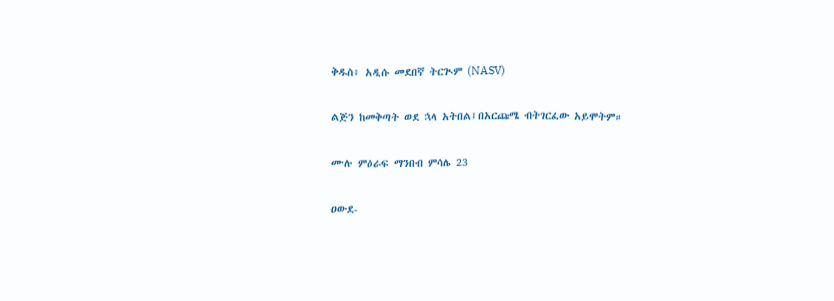ቅዱስ፥ አዲሱ መደበኛ ትርጒም (NASV)

ልጅን ከመቅጣት ወደ ኋላ አትበል፤በአርጩሜ ብትገርፈው አይሞትም።

ሙሉ ምዕራፍ ማንበብ ምሳሌ 23

ዐውደ-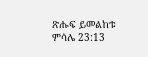ጽሑፍ ይመልከቱ ምሳሌ 23:13